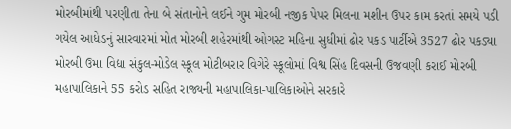મોરબીમાંથી પરણીતા તેના બે સંતાનોને લઈને ગુમ મોરબી નજીક પેપર મિલના મશીન ઉપર કામ કરતાં સમયે પડી ગયેલ આધેડનું સારવારમાં મોત મોરબી શહેરમાંથી ઓગસ્ટ મહિના સુધીમાં ઢોર પકડ પાર્ટીએ 3527 ઢોર પકડ્યા મોરબી ઉમા વિદ્યા સંકુલ-મોડેલ સ્કૂલ મોટીબરાર વિગેરે સ્કૂલોમાં વિશ્વ સિંહ દિવસની ઉજવણી કરાઈ મોરબી મહાપાલિકાને 55 કરોડ સહિત રાજ્યની મહાપાલિકા-પાલિકાઓને સરકારે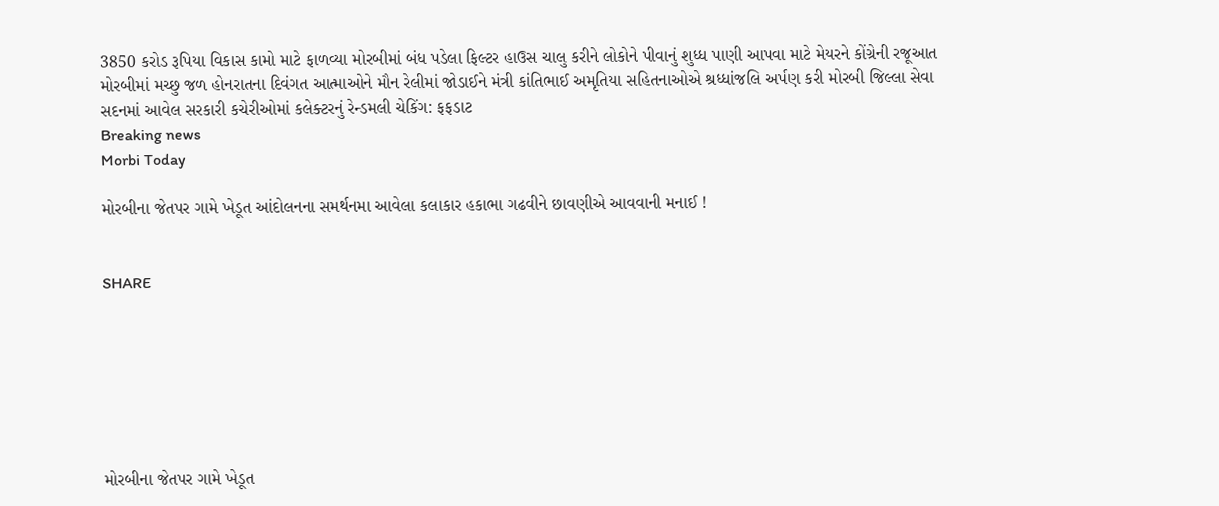3850 કરોડ રૂપિયા વિકાસ કામો માટે ફાળવ્યા મોરબીમાં બંધ પડેલા ફિલ્ટર હાઉસ ચાલુ કરીને લોકોને પીવાનું શુધ્ધ પાણી આપવા માટે મેયરને કોંગ્રેની રજૂઆત મોરબીમાં મચ્છુ જળ હોનરાતના દિવંગત આત્માઓને મૌન રેલીમાં જોડાઈને મંત્રી કાંતિભાઈ અમૃતિયા સહિતનાઓએ શ્રધ્ધાંજલિ અર્પણ કરી મોરબી જિલ્લા સેવા સદનમાં આવેલ સરકારી કચેરીઓમાં કલેક્ટરનું રેન્ડમલી ચેકિંગ: ફફડાટ
Breaking news
Morbi Today

મોરબીના જેતપર ગામે ખેડૂત આંદોલનના સમર્થનમા આવેલા કલાકાર હકાભા ગઢવીને છાવણીએ આવવાની મનાઈ !


SHARE







મોરબીના જેતપર ગામે ખેડૂત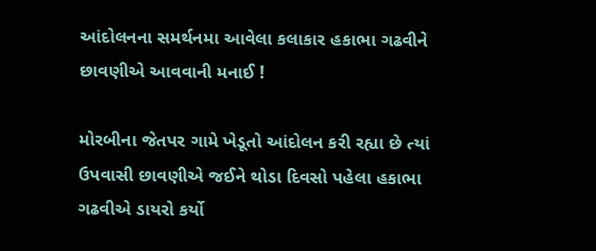આંદોલનના સમર્થનમા આવેલા કલાકાર હકાભા ગઢવીને છાવણીએ આવવાની મનાઈ !

મોરબીના જેતપર ગામે ખેડૂતો આંદોલન કરી રહ્યા છે ત્યાં ઉપવાસી છાવણીએ જઈને થોડા દિવસો પહેલા હકાભા ગઢવીએ ડાયરો કર્યો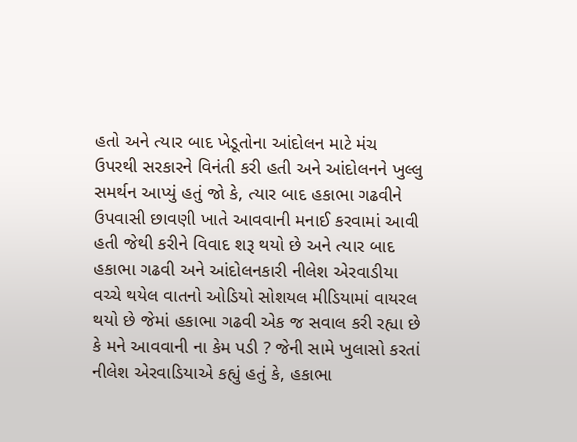હતો અને ત્યાર બાદ ખેડૂતોના આંદોલન માટે મંચ ઉપરથી સરકારને વિનંતી કરી હતી અને આંદોલનને ખુલ્લુ સમર્થન આપ્યું હતું જો કે, ત્યાર બાદ હકાભા ગઢવીને ઉપવાસી છાવણી ખાતે આવવાની મનાઈ કરવામાં આવી હતી જેથી કરીને વિવાદ શરૂ થયો છે અને ત્યાર બાદ હકાભા ગઢવી અને આંદોલનકારી નીલેશ એરવાડીયા વચ્ચે થયેલ વાતનો ઓડિયો સોશયલ મીડિયામાં વાયરલ થયો છે જેમાં હકાભા ગઢવી એક જ સવાલ કરી રહ્યા છે કે મને આવવાની ના કેમ પડી ? જેની સામે ખુલાસો કરતાં નીલેશ એરવાડિયાએ કહ્યું હતું કે, હકાભા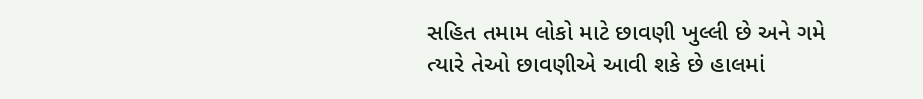સહિત તમામ લોકો માટે છાવણી ખુલ્લી છે અને ગમે ત્યારે તેઓ છાવણીએ આવી શકે છે હાલમાં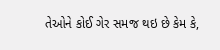તેઓને કોઈ ગેર સમજ થઇ છે કેમ કે,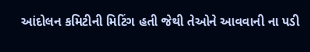આંદોલન કમિટીની મિટિંગ હતી જેથી તેઓને આવવાની ના પડી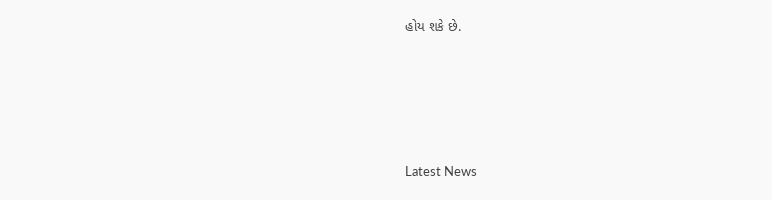હોય શકે છે.






Latest News